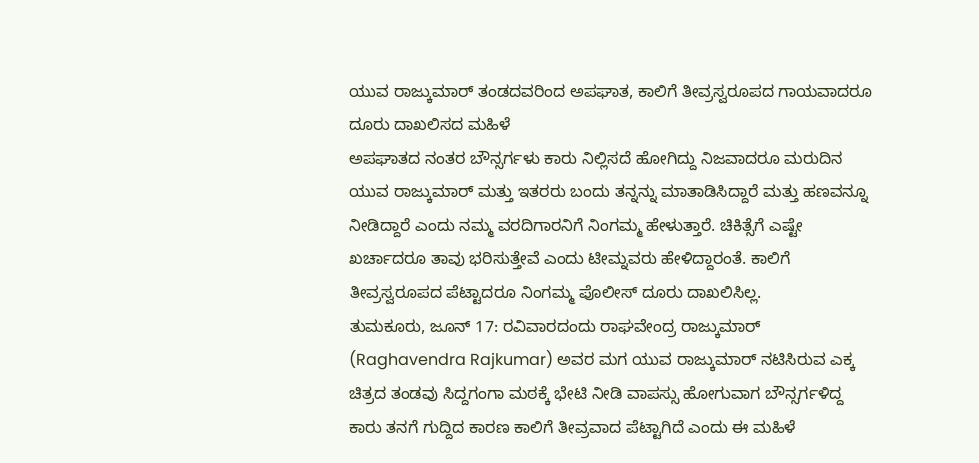ಯುವ ರಾಜ್ಕುಮಾರ್ ತಂಡದವರಿಂದ ಅಪಘಾತ, ಕಾಲಿಗೆ ತೀವ್ರಸ್ವರೂಪದ ಗಾಯವಾದರೂ ದೂರು ದಾಖಲಿಸದ ಮಹಿಳೆ
ಅಪಘಾತದ ನಂತರ ಬೌನ್ಸರ್ಗಳು ಕಾರು ನಿಲ್ಲಿಸದೆ ಹೋಗಿದ್ದು ನಿಜವಾದರೂ ಮರುದಿನ ಯುವ ರಾಜ್ಕುಮಾರ್ ಮತ್ತು ಇತರರು ಬಂದು ತನ್ನನ್ನು ಮಾತಾಡಿಸಿದ್ದಾರೆ ಮತ್ತು ಹಣವನ್ನೂ ನೀಡಿದ್ದಾರೆ ಎಂದು ನಮ್ಮ ವರದಿಗಾರನಿಗೆ ನಿಂಗಮ್ಮ ಹೇಳುತ್ತಾರೆ. ಚಿಕಿತ್ಸೆಗೆ ಎಷ್ಟೇ ಖರ್ಚಾದರೂ ತಾವು ಭರಿಸುತ್ತೇವೆ ಎಂದು ಟೀಮ್ನವರು ಹೇಳಿದ್ದಾರಂತೆ. ಕಾಲಿಗೆ ತೀವ್ರಸ್ವರೂಪದ ಪೆಟ್ಟಾದರೂ ನಿಂಗಮ್ಮ ಪೊಲೀಸ್ ದೂರು ದಾಖಲಿಸಿಲ್ಲ.
ತುಮಕೂರು, ಜೂನ್ 17: ರವಿವಾರದಂದು ರಾಘವೇಂದ್ರ ರಾಜ್ಕುಮಾರ್ (Raghavendra Rajkumar) ಅವರ ಮಗ ಯುವ ರಾಜ್ಕುಮಾರ್ ನಟಿಸಿರುವ ಎಕ್ಕ ಚಿತ್ರದ ತಂಡವು ಸಿದ್ದಗಂಗಾ ಮಠಕ್ಕೆ ಭೇಟಿ ನೀಡಿ ವಾಪಸ್ಸು ಹೋಗುವಾಗ ಬೌನ್ಸರ್ಗಳಿದ್ದ ಕಾರು ತನಗೆ ಗುದ್ದಿದ ಕಾರಣ ಕಾಲಿಗೆ ತೀವ್ರವಾದ ಪೆಟ್ಟಾಗಿದೆ ಎಂದು ಈ ಮಹಿಳೆ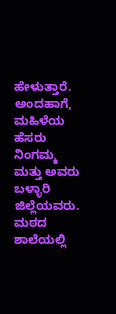ಹೇಳುತ್ತಾರೆ. ಅಂದಹಾಗೆ, ಮಹಿಳೆಯ ಹೆಸರು ನಿಂಗಮ್ಮ ಮತ್ತು ಅವರು ಬಳ್ಳಾರಿ ಜಿಲ್ಲೆಯವರು. ಮಠದ ಶಾಲೆಯಲ್ಲಿ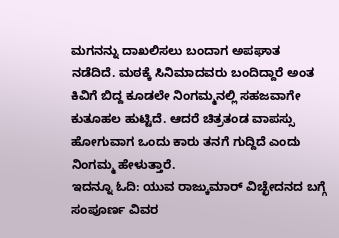ಮಗನನ್ನು ದಾಖಲಿಸಲು ಬಂದಾಗ ಅಪಘಾತ ನಡೆದಿದೆ. ಮಠಕ್ಕೆ ಸಿನಿಮಾದವರು ಬಂದಿದ್ದಾರೆ ಅಂತ ಕಿವಿಗೆ ಬಿದ್ದ ಕೂಡಲೇ ನಿಂಗಮ್ಮನಲ್ಲಿ ಸಹಜವಾಗೇ ಕುತೂಹಲ ಹುಟ್ಟಿದೆ. ಆದರೆ ಚಿತ್ರತಂಡ ವಾಪಸ್ಸು ಹೋಗುವಾಗ ಒಂದು ಕಾರು ತನಗೆ ಗುದ್ದಿದೆ ಎಂದು ನಿಂಗಮ್ಮ ಹೇಳುತ್ತಾರೆ.
ಇದನ್ನೂ ಓದಿ: ಯುವ ರಾಜ್ಕುಮಾರ್ ವಿಚ್ಛೇದನದ ಬಗ್ಗೆ ಸಂಪೂರ್ಣ ವಿವರ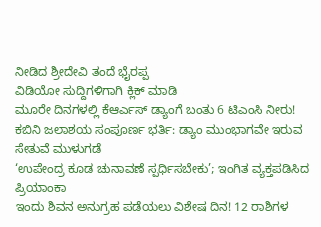ನೀಡಿದ ಶ್ರೀದೇವಿ ತಂದೆ ಭೈರಪ್ಪ
ವಿಡಿಯೋ ಸುದ್ದಿಗಳಿಗಾಗಿ ಕ್ಲಿಕ್ ಮಾಡಿ
ಮೂರೇ ದಿನಗಳಲ್ಲಿ ಕೆಆರ್ಎಸ್ ಡ್ಯಾಂಗೆ ಬಂತು 6 ಟಿಎಂಸಿ ನೀರು!
ಕಬಿನಿ ಜಲಾಶಯ ಸಂಪೂರ್ಣ ಭರ್ತಿ: ಡ್ಯಾಂ ಮುಂಭಾಗವೇ ಇರುವ ಸೇತುವೆ ಮುಳುಗಡೆ
‘ಉಪೇಂದ್ರ ಕೂಡ ಚುನಾವಣೆ ಸ್ಪರ್ಧಿಸಬೇಕು’; ಇಂಗಿತ ವ್ಯಕ್ತಪಡಿಸಿದ ಪ್ರಿಯಾಂಕಾ
ಇಂದು ಶಿವನ ಅನುಗ್ರಹ ಪಡೆಯಲು ವಿಶೇಷ ದಿನ! 12 ರಾಶಿಗಳ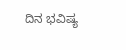ದಿನ ಭವಿಷ್ಯ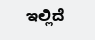ಇಲ್ಲಿದೆ